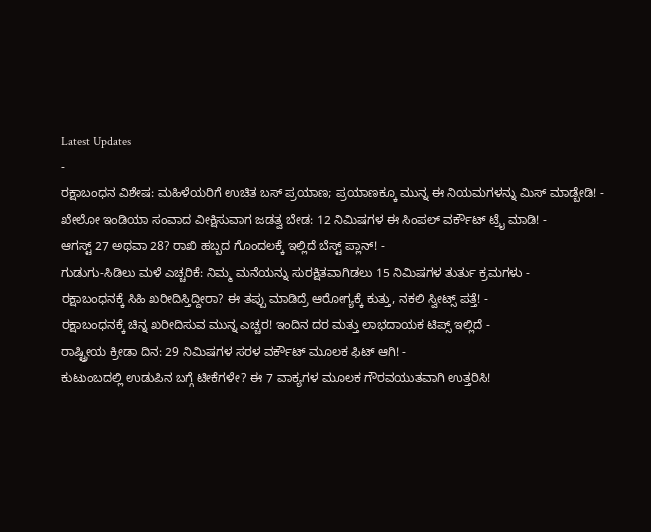Latest Updates
-
ರಕ್ಷಾಬಂಧನ ವಿಶೇಷ: ಮಹಿಳೆಯರಿಗೆ ಉಚಿತ ಬಸ್ ಪ್ರಯಾಣ; ಪ್ರಯಾಣಕ್ಕೂ ಮುನ್ನ ಈ ನಿಯಮಗಳನ್ನು ಮಿಸ್ ಮಾಡ್ಬೇಡಿ! -
ಖೇಲೋ ಇಂಡಿಯಾ ಸಂವಾದ ವೀಕ್ಷಿಸುವಾಗ ಜಡತ್ವ ಬೇಡ: 12 ನಿಮಿಷಗಳ ಈ ಸಿಂಪಲ್ ವರ್ಕೌಟ್ ಟ್ರೈ ಮಾಡಿ! -
ಆಗಸ್ಟ್ 27 ಅಥವಾ 28? ರಾಖಿ ಹಬ್ಬದ ಗೊಂದಲಕ್ಕೆ ಇಲ್ಲಿದೆ ಬೆಸ್ಟ್ ಪ್ಲಾನ್! -
ಗುಡುಗು-ಸಿಡಿಲು ಮಳೆ ಎಚ್ಚರಿಕೆ: ನಿಮ್ಮ ಮನೆಯನ್ನು ಸುರಕ್ಷಿತವಾಗಿಡಲು 15 ನಿಮಿಷಗಳ ತುರ್ತು ಕ್ರಮಗಳು -
ರಕ್ಷಾಬಂಧನಕ್ಕೆ ಸಿಹಿ ಖರೀದಿಸ್ತಿದ್ದೀರಾ? ಈ ತಪ್ಪು ಮಾಡಿದ್ರೆ ಆರೋಗ್ಯಕ್ಕೆ ಕುತ್ತು, ನಕಲಿ ಸ್ವೀಟ್ಸ್ ಪತ್ತೆ! -
ರಕ್ಷಾಬಂಧನಕ್ಕೆ ಚಿನ್ನ ಖರೀದಿಸುವ ಮುನ್ನ ಎಚ್ಚರ! ಇಂದಿನ ದರ ಮತ್ತು ಲಾಭದಾಯಕ ಟಿಪ್ಸ್ ಇಲ್ಲಿದೆ -
ರಾಷ್ಟ್ರೀಯ ಕ್ರೀಡಾ ದಿನ: 29 ನಿಮಿಷಗಳ ಸರಳ ವರ್ಕೌಟ್ ಮೂಲಕ ಫಿಟ್ ಆಗಿ! -
ಕುಟುಂಬದಲ್ಲಿ ಉಡುಪಿನ ಬಗ್ಗೆ ಟೀಕೆಗಳೇ? ಈ 7 ವಾಕ್ಯಗಳ ಮೂಲಕ ಗೌರವಯುತವಾಗಿ ಉತ್ತರಿಸಿ!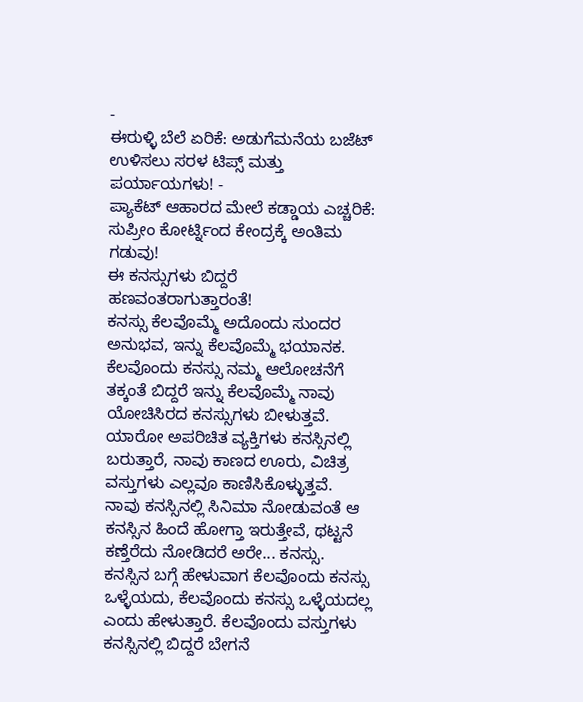-
ಈರುಳ್ಳಿ ಬೆಲೆ ಏರಿಕೆ: ಅಡುಗೆಮನೆಯ ಬಜೆಟ್ ಉಳಿಸಲು ಸರಳ ಟಿಪ್ಸ್ ಮತ್ತು ಪರ್ಯಾಯಗಳು! -
ಪ್ಯಾಕೆಟ್ ಆಹಾರದ ಮೇಲೆ ಕಡ್ಡಾಯ ಎಚ್ಚರಿಕೆ: ಸುಪ್ರೀಂ ಕೋರ್ಟ್ನಿಂದ ಕೇಂದ್ರಕ್ಕೆ ಅಂತಿಮ ಗಡುವು!
ಈ ಕನಸ್ಸುಗಳು ಬಿದ್ದರೆ ಹಣವಂತರಾಗುತ್ತಾರಂತೆ!
ಕನಸ್ಸು ಕೆಲವೊಮ್ಮೆ ಅದೊಂದು ಸುಂದರ ಅನುಭವ, ಇನ್ನು ಕೆಲವೊಮ್ಮೆ ಭಯಾನಕ. ಕೆಲವೊಂದು ಕನಸ್ಸು ನಮ್ಮ ಆಲೋಚನೆಗೆ ತಕ್ಕಂತೆ ಬಿದ್ದರೆ ಇನ್ನು ಕೆಲವೊಮ್ಮೆ ನಾವು ಯೋಚಿಸಿರದ ಕನಸ್ಸುಗಳು ಬೀಳುತ್ತವೆ. ಯಾರೋ ಅಪರಿಚಿತ ವ್ಯಕ್ತಿಗಳು ಕನಸ್ಸಿನಲ್ಲಿ ಬರುತ್ತಾರೆ, ನಾವು ಕಾಣದ ಊರು, ವಿಚಿತ್ರ ವಸ್ತುಗಳು ಎಲ್ಲವೂ ಕಾಣಿಸಿಕೊಳ್ಳುತ್ತವೆ.
ನಾವು ಕನಸ್ಸಿನಲ್ಲಿ ಸಿನಿಮಾ ನೋಡುವಂತೆ ಆ ಕನಸ್ಸಿನ ಹಿಂದೆ ಹೋಗ್ತಾ ಇರುತ್ತೇವೆ, ಥಟ್ಟನೆ ಕಣ್ತೆರೆದು ನೋಡಿದರೆ ಅರೇ... ಕನಸ್ಸು.
ಕನಸ್ಸಿನ ಬಗ್ಗೆ ಹೇಳುವಾಗ ಕೆಲವೊಂದು ಕನಸ್ಸು ಒಳ್ಳೆಯದು, ಕೆಲವೊಂದು ಕನಸ್ಸು ಒಳ್ಳೆಯದಲ್ಲ ಎಂದು ಹೇಳುತ್ತಾರೆ. ಕೆಲವೊಂದು ವಸ್ತುಗಳು ಕನಸ್ಸಿನಲ್ಲಿ ಬಿದ್ದರೆ ಬೇಗನೆ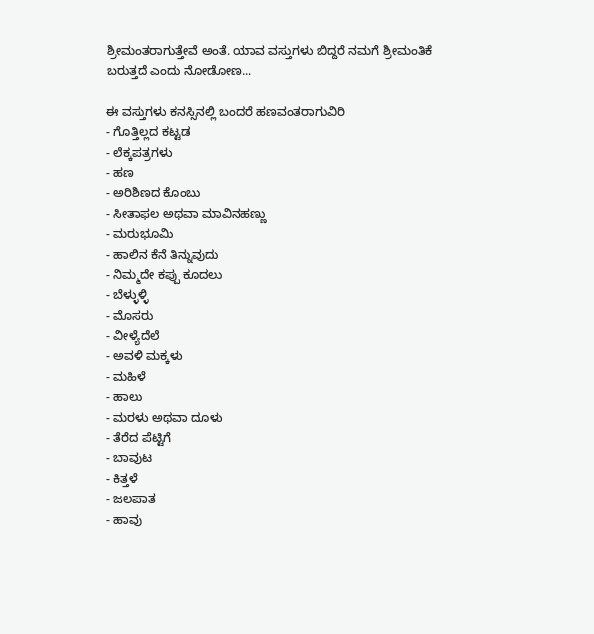ಶ್ರೀಮಂತರಾಗುತ್ತೇವೆ ಅಂತೆ. ಯಾವ ವಸ್ತುಗಳು ಬಿದ್ದರೆ ನಮಗೆ ಶ್ರೀಮಂತಿಕೆ ಬರುತ್ತದೆ ಎಂದು ನೋಡೋಣ...

ಈ ವಸ್ತುಗಳು ಕನಸ್ಸಿನಲ್ಲಿ ಬಂದರೆ ಹಣವಂತರಾಗುವಿರಿ
- ಗೊತ್ತಿಲ್ಲದ ಕಟ್ಟಡ
- ಲೆಕ್ಕಪತ್ರಗಳು
- ಹಣ
- ಅರಿಶಿಣದ ಕೊಂಬು
- ಸೀತಾಫಲ ಅಥವಾ ಮಾವಿನಹಣ್ಣು
- ಮರುಭೂಮಿ
- ಹಾಲಿನ ಕೆನೆ ತಿನ್ನುವುದು
- ನಿಮ್ಮದೇ ಕಪ್ಪು ಕೂದಲು
- ಬೆಳ್ಳುಳ್ಳಿ
- ಮೊಸರು
- ವೀಳ್ಯೆದೆಲೆ
- ಅವಳಿ ಮಕ್ಕಳು
- ಮಹಿಳೆ
- ಹಾಲು
- ಮರಳು ಅಥವಾ ದೂಳು
- ತೆರೆದ ಪೆಟ್ಟಿಗೆ
- ಬಾವುಟ
- ಕಿತ್ತಳೆ
- ಜಲಪಾತ
- ಹಾವು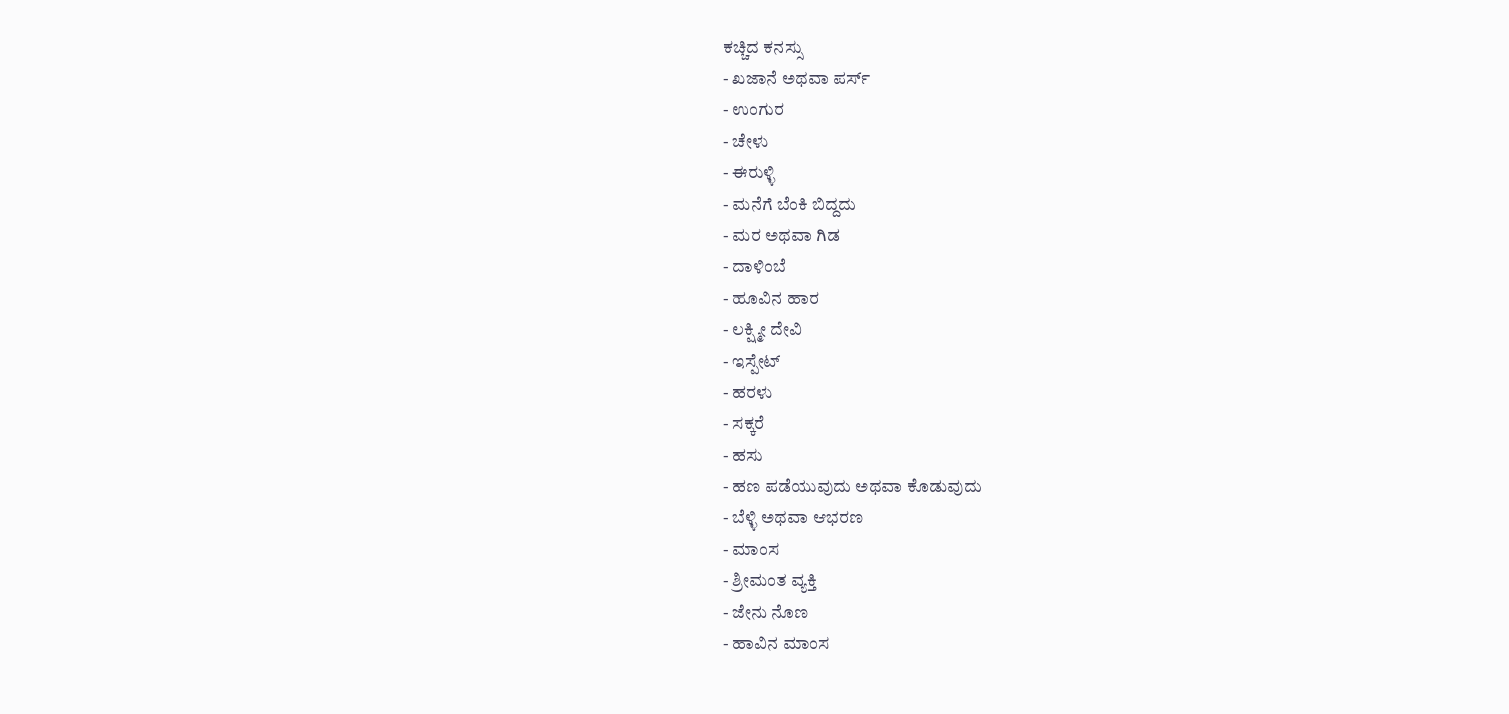ಕಚ್ಚಿದ ಕನಸ್ಸು
- ಖಜಾನೆ ಅಥವಾ ಪರ್ಸ್
- ಉಂಗುರ
- ಚೇಳು
- ಈರುಳ್ಳಿ
- ಮನೆಗೆ ಬೆಂಕಿ ಬಿದ್ದದು
- ಮರ ಅಥವಾ ಗಿಡ
- ದಾಳಿಂಬೆ
- ಹೂವಿನ ಹಾರ
- ಲಕ್ಷ್ಮೀ ದೇವಿ
- ಇಸ್ಪೇಟ್
- ಹರಳು
- ಸಕ್ಕರೆ
- ಹಸು
- ಹಣ ಪಡೆಯುವುದು ಅಥವಾ ಕೊಡುವುದು
- ಬೆಳ್ಳಿ ಅಥವಾ ಆಭರಣ
- ಮಾಂಸ
- ಶ್ರೀಮಂತ ವ್ಯಕ್ತಿ
- ಜೇನು ನೊಣ
- ಹಾವಿನ ಮಾಂಸ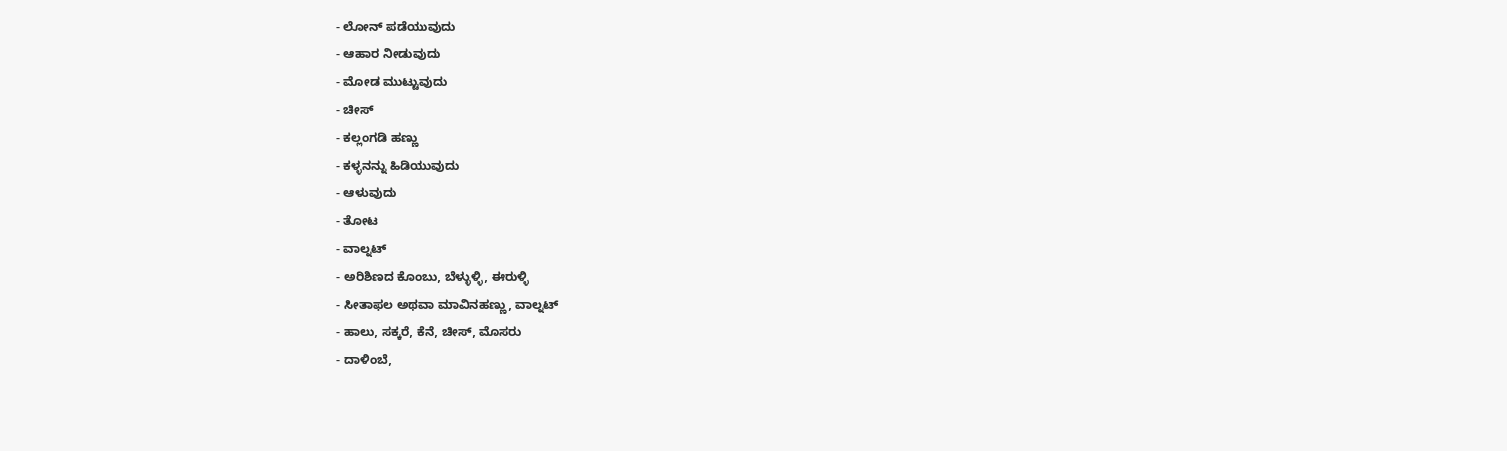- ಲೋನ್ ಪಡೆಯುವುದು
- ಆಹಾರ ನೀಡುವುದು
- ಮೋಡ ಮುಟ್ಟುವುದು
- ಚೀಸ್
- ಕಲ್ಲಂಗಡಿ ಹಣ್ಣು
- ಕಳ್ಳನನ್ನು ಹಿಡಿಯುವುದು
- ಆಳುವುದು
- ತೋಟ
- ವಾಲ್ನಟ್
- ಅರಿಶಿಣದ ಕೊಂಬು, ಬೆಳ್ಳುಳ್ಳಿ, ಈರುಳ್ಳಿ
- ಸೀತಾಫಲ ಅಥವಾ ಮಾವಿನಹಣ್ಣು, ವಾಲ್ನಟ್
- ಹಾಲು, ಸಕ್ಕರೆ, ಕೆನೆ, ಚೀಸ್, ಮೊಸರು
- ದಾಳಿಂಬೆ,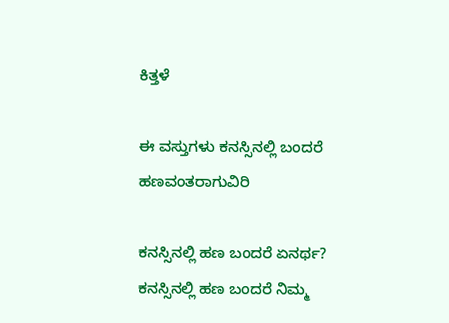ಕಿತ್ತಳೆ

ಈ ವಸ್ತುಗಳು ಕನಸ್ಸಿನಲ್ಲಿ ಬಂದರೆ ಹಣವಂತರಾಗುವಿರಿ

ಕನಸ್ಸಿನಲ್ಲಿ ಹಣ ಬಂದರೆ ಏನರ್ಥ?
ಕನಸ್ಸಿನಲ್ಲಿ ಹಣ ಬಂದರೆ ನಿಮ್ಮ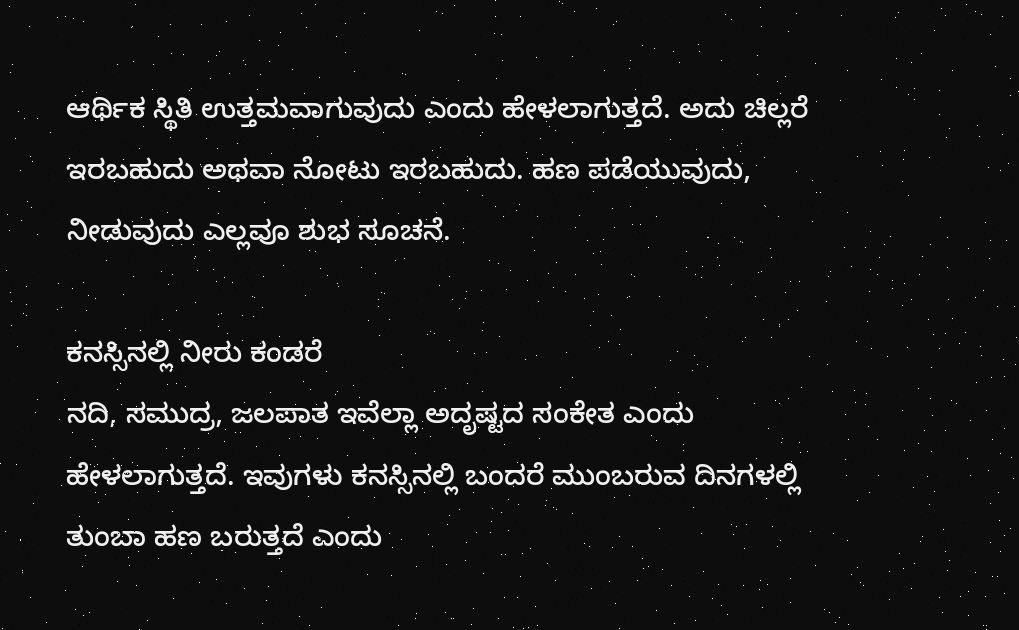ಆರ್ಥಿಕ ಸ್ಥಿತಿ ಉತ್ತಮವಾಗುವುದು ಎಂದು ಹೇಳಲಾಗುತ್ತದೆ. ಅದು ಚಿಲ್ಲರೆ ಇರಬಹುದು ಅಥವಾ ನೋಟು ಇರಬಹುದು. ಹಣ ಪಡೆಯುವುದು, ನೀಡುವುದು ಎಲ್ಲವೂ ಶುಭ ಸೂಚನೆ.

ಕನಸ್ಸಿನಲ್ಲಿ ನೀರು ಕಂಡರೆ
ನದಿ, ಸಮುದ್ರ, ಜಲಪಾತ ಇವೆಲ್ಲಾ ಅದೃಷ್ಟದ ಸಂಕೇತ ಎಂದು ಹೇಳಲಾಗುತ್ತದೆ. ಇವುಗಳು ಕನಸ್ಸಿನಲ್ಲಿ ಬಂದರೆ ಮುಂಬರುವ ದಿನಗಳಲ್ಲಿ ತುಂಬಾ ಹಣ ಬರುತ್ತದೆ ಎಂದು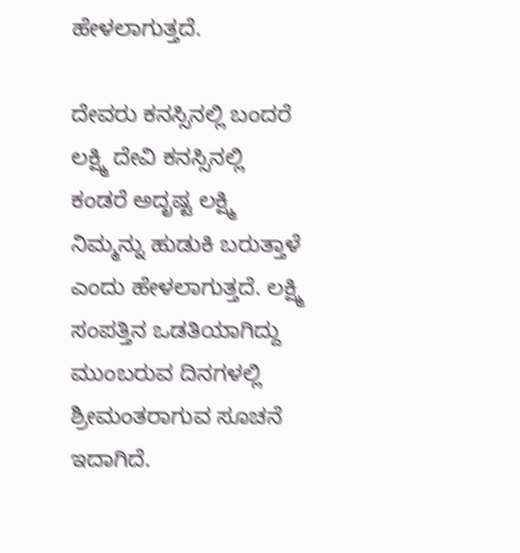ಹೇಳಲಾಗುತ್ತದೆ.

ದೇವರು ಕನಸ್ಸಿನಲ್ಲಿ ಬಂದರೆ
ಲಕ್ಷ್ಮಿ ದೇವಿ ಕನಸ್ಸಿನಲ್ಲಿ ಕಂಡರೆ ಅದೃಷ್ಟ ಲಕ್ಷ್ಮಿ ನಿಮ್ಮನ್ನು ಹುಡುಕಿ ಬರುತ್ತಾಳೆ ಎಂದು ಹೇಳಲಾಗುತ್ತದೆ. ಲಕ್ಷ್ಮಿ ಸಂಪತ್ತಿನ ಒಡತಿಯಾಗಿದ್ದು ಮುಂಬರುವ ದಿನಗಳಲ್ಲಿ ಶ್ರೀಮಂತರಾಗುವ ಸೂಚನೆ ಇದಾಗಿದೆ.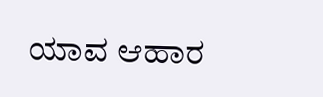ಯಾವ ಆಹಾರ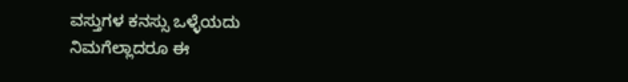ವಸ್ತುಗಳ ಕನಸ್ಸು ಒಳ್ಳೆಯದು
ನಿಮಗೆಲ್ಲಾದರೂ ಈ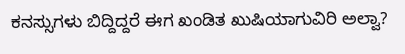ಕನಸ್ಸುಗಳು ಬಿದ್ದಿದ್ದರೆ ಈಗ ಖಂಡಿತ ಖುಷಿಯಾಗುವಿರಿ ಅಲ್ವಾ?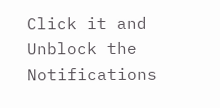Click it and Unblock the Notifications